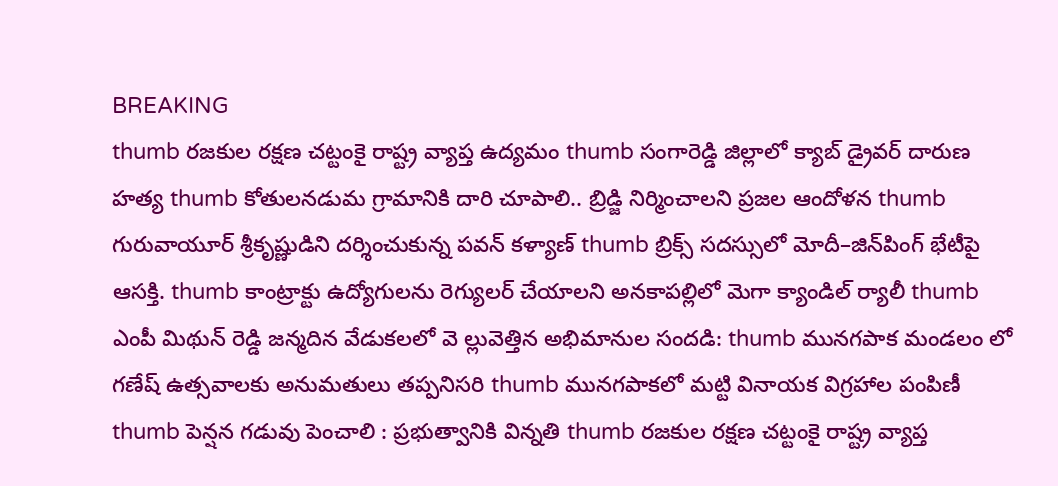BREAKING
thumb రజకుల రక్షణ చట్టంకై రాష్ట్ర వ్యాప్త ఉద్యమం thumb సంగారెడ్డి జిల్లాలో క్యాబ్ డ్రైవర్ దారుణ హత్య thumb కోతులనడుమ గ్రామానికి దారి చూపాలి.. బ్రిడ్జి నిర్మించాలని ప్రజల ఆందోళన thumb గురువాయూర్ శ్రీకృష్ణుడిని దర్శించుకున్న పవన్ కళ్యాణ్ thumb బ్రిక్స్ సదస్సులో మోదీ–జిన్‌పింగ్ భేటీపై ఆసక్తి. thumb కాంట్రాక్టు ఉద్యోగులను రెగ్యులర్ చేయాలని అనకాపల్లిలో మెగా క్యాండిల్ ర్యాలీ thumb ఎంపీ మిథున్ రెడ్డి జన్మదిన వేడుకలలో వె ల్లువెత్తిన అభిమానుల సందడి: thumb మునగపాక మండలం లో గణేష్ ఉత్సవాలకు అనుమతులు తప్పనిసరి thumb మునగపాకలో మట్టి వినాయక విగ్రహాల పంపిణీ thumb పెన్షన గడువు పెంచాలి : ప్రభుత్వానికి విన్నతి thumb రజకుల రక్షణ చట్టంకై రాష్ట్ర వ్యాప్త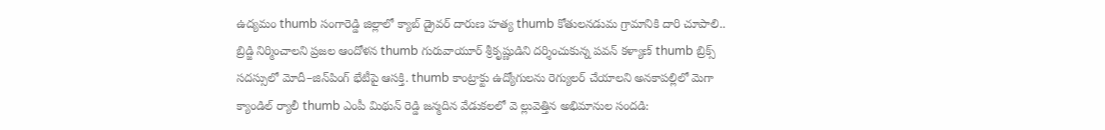ఉద్యమం thumb సంగారెడ్డి జిల్లాలో క్యాబ్ డ్రైవర్ దారుణ హత్య thumb కోతులనడుమ గ్రామానికి దారి చూపాలి.. బ్రిడ్జి నిర్మించాలని ప్రజల ఆందోళన thumb గురువాయూర్ శ్రీకృష్ణుడిని దర్శించుకున్న పవన్ కళ్యాణ్ thumb బ్రిక్స్ సదస్సులో మోదీ–జిన్‌పింగ్ భేటీపై ఆసక్తి. thumb కాంట్రాక్టు ఉద్యోగులను రెగ్యులర్ చేయాలని అనకాపల్లిలో మెగా క్యాండిల్ ర్యాలీ thumb ఎంపీ మిథున్ రెడ్డి జన్మదిన వేడుకలలో వె ల్లువెత్తిన అభిమానుల సందడి: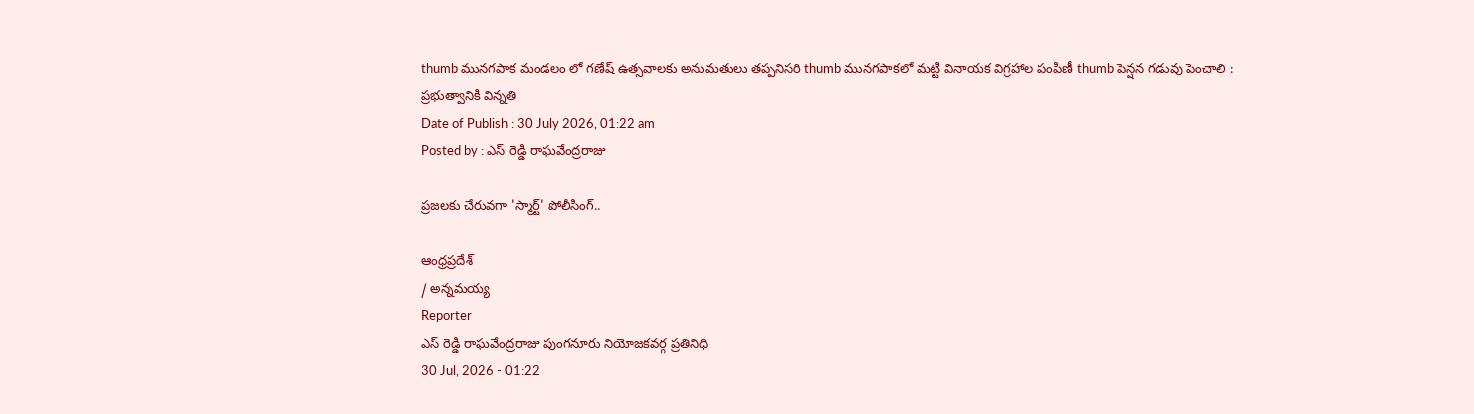thumb మునగపాక మండలం లో గణేష్ ఉత్సవాలకు అనుమతులు తప్పనిసరి thumb మునగపాకలో మట్టి వినాయక విగ్రహాల పంపిణీ thumb పెన్షన గడువు పెంచాలి : ప్రభుత్వానికి విన్నతి
Date of Publish : 30 July 2026, 01:22 am
Posted by : ఎస్ రెడ్డి రాఘవేంద్రరాజు

ప్రజలకు చేరువగా 'స్మార్ట్' పోలీసింగ్..

ఆంధ్రప్రదేశ్
/ అన్నమయ్య
Reporter
ఎస్ రెడ్డి రాఘవేంద్రరాజు పుంగనూరు నియోజకవర్గ ప్రతినిధి
30 Jul, 2026 - 01:22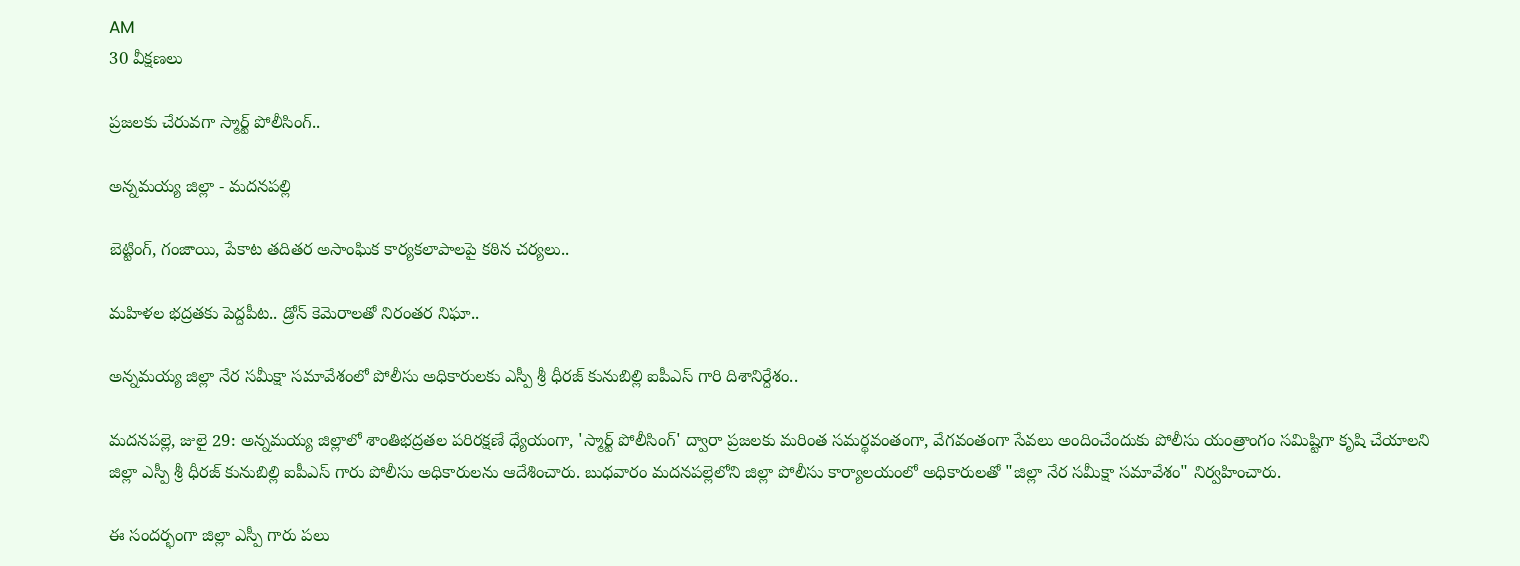AM
30 వీక్షణలు

ప్రజలకు చేరువగా స్మార్ట్ పోలీసింగ్..

అన్నమయ్య జిల్లా - మదనపల్లి

బెట్టింగ్, గంజాయి, పేకాట తదితర అసాంఘిక కార్యకలాపాలపై కఠిన చర్యలు..

మహిళల భద్రతకు పెద్దపీట.. డ్రోన్ కెమెరాలతో నిరంతర నిఘా..

అన్నమయ్య జిల్లా నేర సమీక్షా సమావేశంలో పోలీసు అధికారులకు ఎస్పీ శ్రీ ధీరజ్ కునుబిల్లి ఐపీఎస్ గారి దిశానిర్దేశం..

మదనపల్లె, జులై 29: అన్నమయ్య జిల్లాలో శాంతిభద్రతల పరిరక్షణే ధ్యేయంగా, 'స్మార్ట్ పోలీసింగ్' ద్వారా ప్రజలకు మరింత సమర్థవంతంగా, వేగవంతంగా సేవలు అందించేందుకు పోలీసు యంత్రాంగం సమిష్టిగా కృషి చేయాలని జిల్లా ఎస్పీ శ్రీ ధీరజ్ కునుబిల్లి ఐపీఎస్ గారు పోలీసు అధికారులను ఆదేశించారు. బుధవారం మదనపల్లెలోని జిల్లా పోలీసు కార్యాలయంలో అధికారులతో "జిల్లా నేర సమీక్షా సమావేశం" నిర్వహించారు.

ఈ సందర్భంగా జిల్లా ఎస్పీ గారు పలు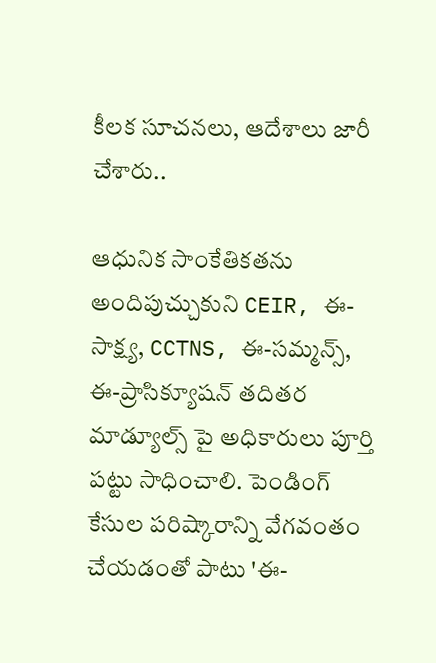కీలక సూచనలు, ఆదేశాలు జారీ చేశారు..

ఆధునిక సాంకేతికతను అందిపుచ్చుకుని CEIR, ఈ-సాక్ష్య, CCTNS, ఈ-సమ్మన్స్, ఈ-ప్రాసిక్యూషన్ తదితర మాడ్యూల్స్ పై అధికారులు పూర్తి పట్టు సాధించాలి. పెండింగ్ కేసుల పరిష్కారాన్ని వేగవంతం చేయడంతో పాటు 'ఈ-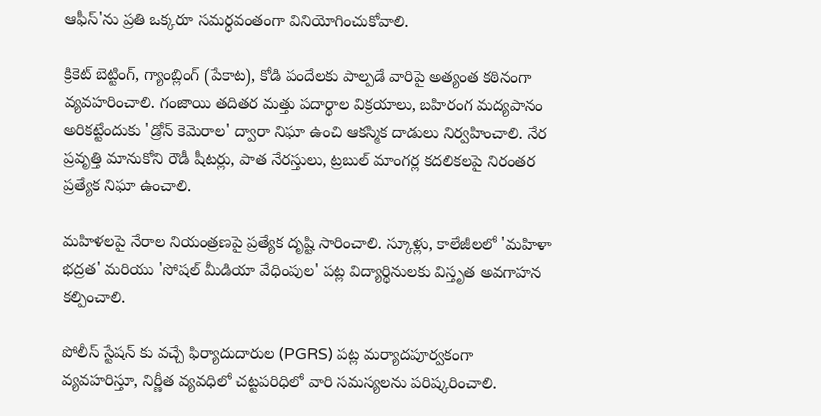ఆఫీస్'ను ప్రతి ఒక్కరూ సమర్ధవంతంగా వినియోగించుకోవాలి.

క్రికెట్ బెట్టింగ్, గ్యాంబ్లింగ్ (పేకాట), కోడి పందేలకు పాల్పడే వారిపై అత్యంత కఠినంగా వ్యవహరించాలి. గంజాయి తదితర మత్తు పదార్థాల విక్రయాలు, బహిరంగ మద్యపానం అరికట్టేందుకు 'డ్రోన్ కెమెరాల' ద్వారా నిఘా ఉంచి ఆకస్మిక దాడులు నిర్వహించాలి. నేర ప్రవృత్తి మానుకోని రౌడీ షీటర్లు, పాత నేరస్తులు, ట్రబుల్ మాంగర్ల కదలికలపై నిరంతర ప్రత్యేక నిఘా ఉంచాలి.

మహిళలపై నేరాల నియంత్రణపై ప్రత్యేక దృష్టి సారించాలి. స్కూళ్లు, కాలేజీలలో 'మహిళా భద్రత' మరియు 'సోషల్ మీడియా వేధింపుల' పట్ల విద్యార్థినులకు విస్తృత అవగాహన కల్పించాలి.

పోలీస్ స్టేషన్ కు వచ్చే ఫిర్యాదుదారుల (PGRS) పట్ల మర్యాదపూర్వకంగా వ్యవహరిస్తూ, నిర్ణీత వ్యవధిలో చట్టపరిధిలో వారి సమస్యలను పరిష్కరించాలి.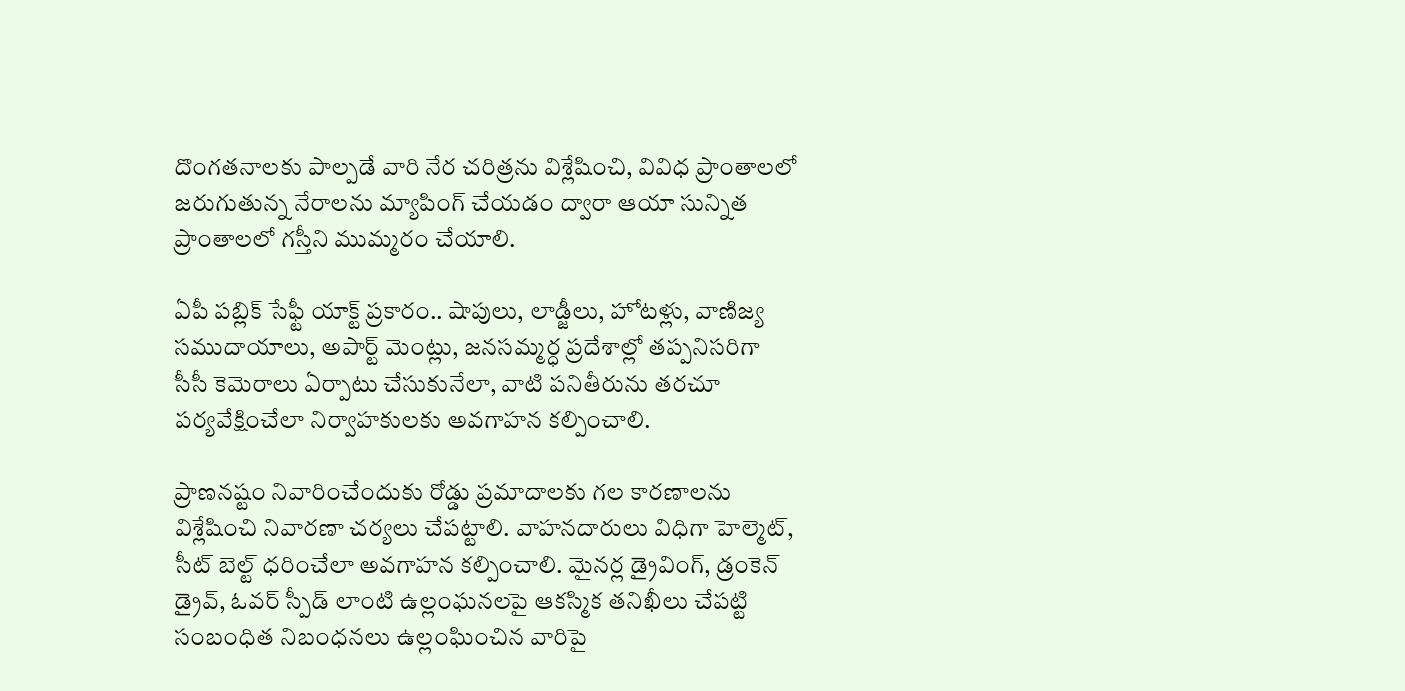దొంగతనాలకు పాల్పడే వారి నేర చరిత్రను విశ్లేషించి, వివిధ ప్రాంతాలలో జరుగుతున్న నేరాలను మ్యాపింగ్ చేయడం ద్వారా ఆయా సున్నిత ప్రాంతాలలో గస్తీని ముమ్మరం చేయాలి.

ఏపీ పబ్లిక్ సేఫ్టీ యాక్ట్ ప్రకారం.. షాపులు, లాడ్జీలు, హోటళ్లు, వాణిజ్య సముదాయాలు, అపార్ట్ మెంట్లు, జనసమ్మర్ధ ప్రదేశాల్లో తప్పనిసరిగా సీసీ కెమెరాలు ఏర్పాటు చేసుకునేలా, వాటి పనితీరును తరచూ పర్యవేక్షించేలా నిర్వాహకులకు అవగాహన కల్పించాలి.

ప్రాణనష్టం నివారించేందుకు రోడ్డు ప్రమాదాలకు గల కారణాలను విశ్లేషించి నివారణా చర్యలు చేపట్టాలి. వాహనదారులు విధిగా హెల్మెట్, సీట్ బెల్ట్ ధరించేలా అవగాహన కల్పించాలి. మైనర్ల డ్రైవింగ్, డ్రంకెన్ డ్రైవ్, ఓవర్ స్పీడ్ లాంటి ఉల్లంఘనలపై ఆకస్మిక తనిఖీలు చేపట్టి సంబంధిత నిబంధనలు ఉల్లంఘించిన వారిపై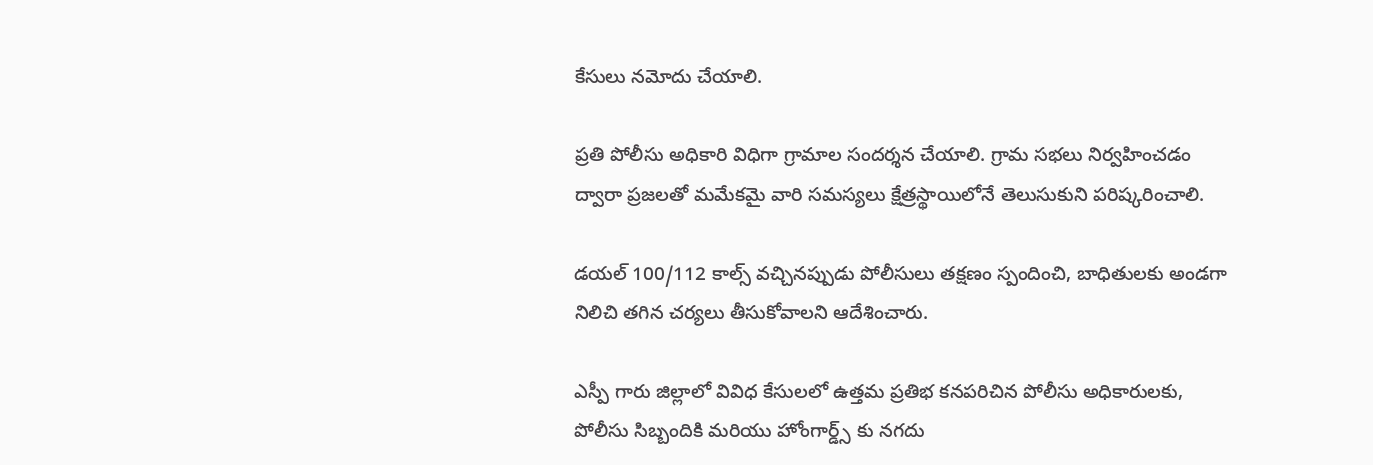కేసులు నమోదు చేయాలి.

ప్రతి పోలీసు అధికారి విధిగా గ్రామాల సందర్శన చేయాలి. గ్రామ సభలు నిర్వహించడం ద్వారా ప్రజలతో మమేకమై వారి సమస్యలు క్షేత్రస్థాయిలోనే తెలుసుకుని పరిష్కరించాలి.

డయల్ 100/112 కాల్స్ వచ్చినప్పుడు పోలీసులు తక్షణం స్పందించి, బాధితులకు అండగా నిలిచి తగిన చర్యలు తీసుకోవాలని ఆదేశించారు.

ఎస్పీ గారు జిల్లాలో వివిధ కేసులలో ఉత్తమ ప్రతిభ కనపరిచిన పోలీసు అధికారులకు, పోలీసు సిబ్బందికి మరియు హోంగార్డ్స్ కు నగదు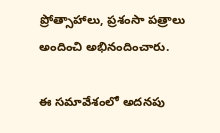ప్రోత్సాహాలు, ప్రశంసా పత్రాలు అందించి అభినందించారు.

ఈ సమావేశంలో అదనపు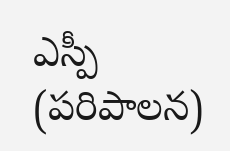ఎస్పీ (పరిపాలన)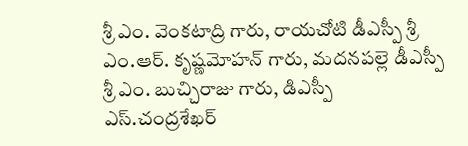శ్రీ ఎం. వెంకటాద్రి గారు, రాయచోటి డీఎస్పీ శ్రీ ఎం.ఆర్. కృష్ణమోహన్ గారు, మదనపల్లె డీఎస్పీ శ్రీ ఎం. బుచ్చిరాజు గారు, డిఎస్పీ ఎస్.చంద్రశేఖర్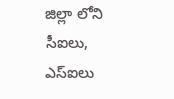జిల్లా లోని సీఐలు, ఎస్ఐలు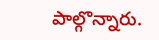పాల్గొన్నారు.